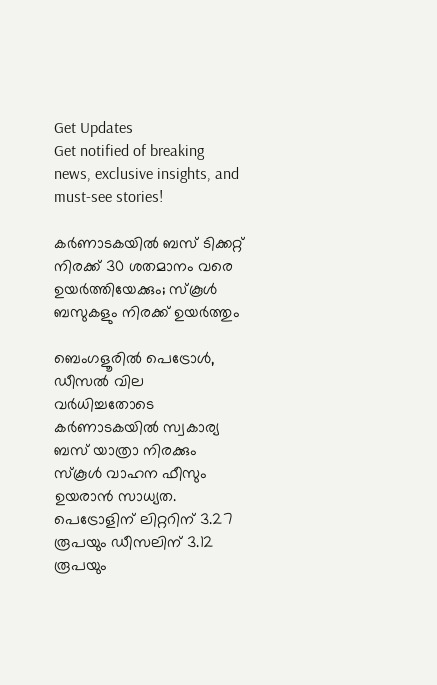Get Updates
Get notified of breaking news, exclusive insights, and must-see stories!

കർണാടകയിൽ ബസ് ടിക്കറ്റ് നിരക്ക് 30 ശതമാനം വരെ ഉയർത്തിയേക്കും; സ്കൂൾ ബസുകളും നിരക്ക് ഉയർത്തും

ബെംഗളൂരിൽ പെട്രോൾ, ഡീസൽ വില വർധിച്ചതോടെ കർണാടകയിൽ സ്വകാര്യ ബസ് യാത്രാ നിരക്കും സ്കൂൾ വാഹന ഫീസും ഉയരാൻ സാധ്യത. പെട്രോളിന് ലിറ്ററിന് 3.27 രൂപയും ഡീസലിന് 3.12 രൂപയും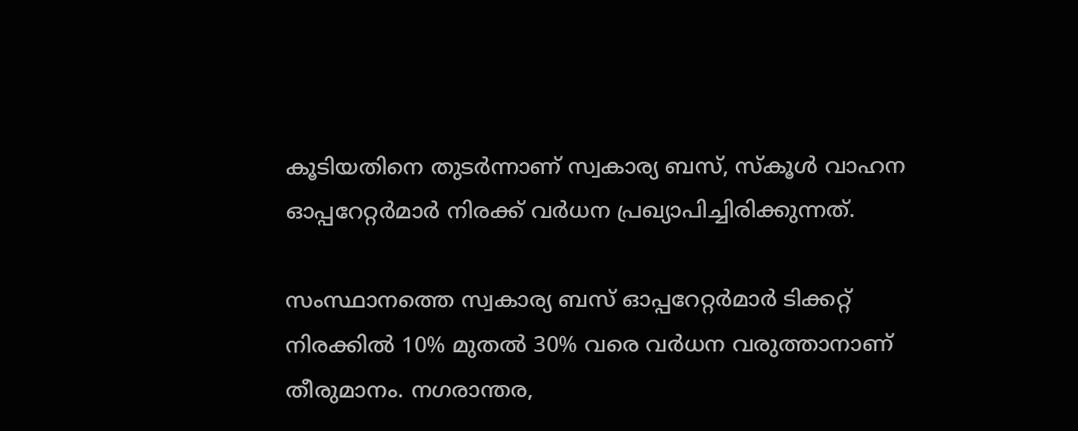കൂടിയതിനെ തുടർന്നാണ് സ്വകാര്യ ബസ്, സ്കൂൾ വാഹന ഓപ്പറേറ്റർമാർ നിരക്ക് വർധന പ്രഖ്യാപിച്ചിരിക്കുന്നത്.

സംസ്ഥാനത്തെ സ്വകാര്യ ബസ് ഓപ്പറേറ്റർമാർ ടിക്കറ്റ് നിരക്കിൽ 10% മുതൽ 30% വരെ വർധന വരുത്താനാണ് തീരുമാനം. നഗരാന്തര,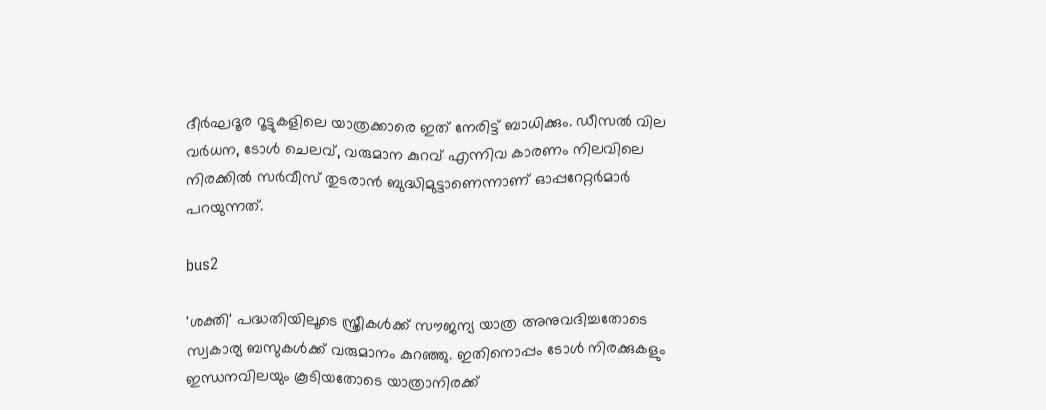ദീർഘദൂര റൂട്ടുകളിലെ യാത്രക്കാരെ ഇത് നേരിട്ട് ബാധിക്കും. ഡീസൽ വില വർധന, ടോൾ ചെലവ്, വരുമാന കുറവ് എന്നിവ കാരണം നിലവിലെ നിരക്കിൽ സർവീസ് തുടരാൻ ബുദ്ധിമുട്ടാണെന്നാണ് ഓപ്പറേറ്റർമാർ പറയുന്നത്.

bus2

'ശക്തി' പദ്ധതിയിലൂടെ സ്ത്രീകൾക്ക് സൗജന്യ യാത്ര അനുവദിച്ചതോടെ സ്വകാര്യ ബസുകൾക്ക് വരുമാനം കുറഞ്ഞു. ഇതിനൊപ്പം ടോൾ നിരക്കുകളും ഇന്ധനവിലയും കൂടിയതോടെ യാത്രാനിരക്ക്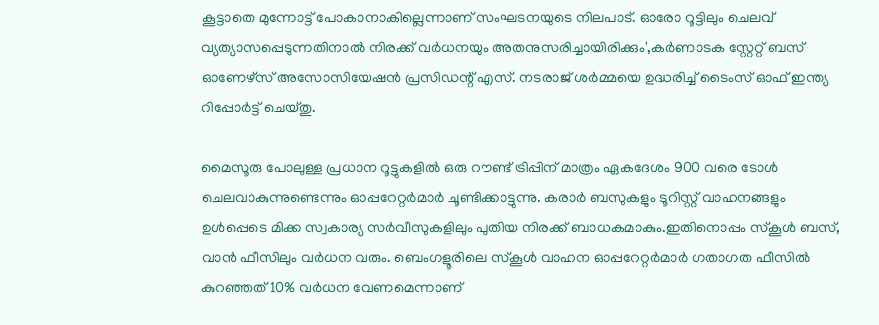കൂട്ടാതെ മുന്നോട്ട് പോകാനാകില്ലെന്നാണ് സംഘടനയുടെ നിലപാട്. ഓരോ റൂട്ടിലും ചെലവ് വ്യത്യാസപ്പെടുന്നതിനാൽ നിരക്ക് വർധനയും അതനുസരിച്ചായിരിക്കും',കർണാടക സ്റ്റേറ്റ് ബസ് ഓണേഴ്‌സ് അസോസിയേഷൻ പ്രസിഡന്റ് എസ്. നടരാജ് ശർമ്മയെ ഉദ്ധരിച്ച് ടൈംസ് ഓഫ് ഇന്ത്യ റിപ്പോർട്ട് ചെയ്തു.

മൈസൂരു പോലുള്ള പ്രധാന റൂട്ടുകളിൽ ഒരു റൗണ്ട് ട്രിപ്പിന് മാത്രം ഏകദേശം 900 വരെ ടോൾ ചെലവാകുന്നുണ്ടെന്നും ഓപ്പറേറ്റർമാർ ചൂണ്ടിക്കാട്ടുന്നു. കരാർ ബസുകളും ടൂറിസ്റ്റ് വാഹനങ്ങളും ഉൾപ്പെടെ മിക്ക സ്വകാര്യ സർവീസുകളിലും പുതിയ നിരക്ക് ബാധകമാകും.ഇതിനൊപ്പം സ്കൂൾ ബസ്, വാൻ ഫീസിലും വർധന വരും. ബെംഗളൂരിലെ സ്കൂൾ വാഹന ഓപ്പറേറ്റർമാർ ഗതാഗത ഫീസിൽ കുറഞ്ഞത് 10% വർധന വേണമെന്നാണ്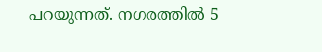പറയുന്നത്. നഗരത്തിൽ 5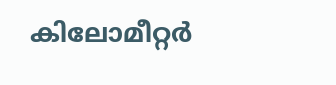കിലോമീറ്റർ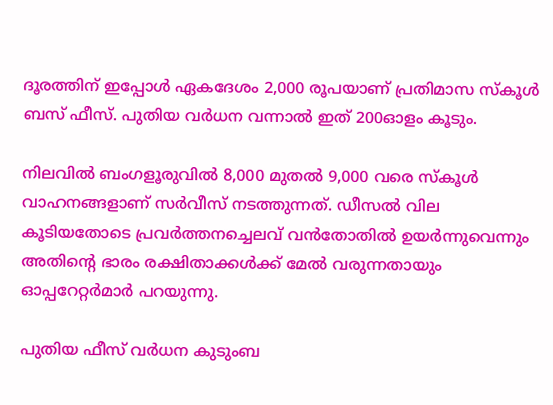ദൂരത്തിന് ഇപ്പോൾ ഏകദേശം 2,000 രൂപയാണ് പ്രതിമാസ സ്കൂൾ ബസ് ഫീസ്. പുതിയ വർധന വന്നാൽ ഇത് 200ഓളം കൂടും.

നിലവിൽ ബംഗളൂരുവിൽ 8,000 മുതൽ 9,000 വരെ സ്കൂൾ വാഹനങ്ങളാണ് സർവീസ് നടത്തുന്നത്. ഡീസൽ വില കൂടിയതോടെ പ്രവർത്തനച്ചെലവ് വൻതോതിൽ ഉയർന്നുവെന്നും അതിന്റെ ഭാരം രക്ഷിതാക്കൾക്ക് മേൽ വരുന്നതായും ഓപ്പറേറ്റർമാർ പറയുന്നു.

പുതിയ ഫീസ് വർധന കുടുംബ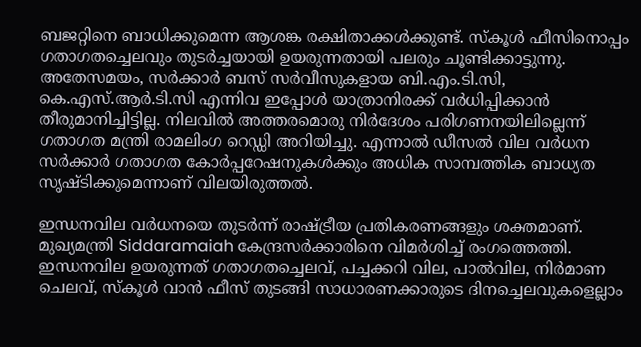ബജറ്റിനെ ബാധിക്കുമെന്ന ആശങ്ക രക്ഷിതാക്കൾക്കുണ്ട്. സ്കൂൾ ഫീസിനൊപ്പം ഗതാഗതച്ചെലവും തുടർച്ചയായി ഉയരുന്നതായി പലരും ചൂണ്ടിക്കാട്ടുന്നു. അതേസമയം, സർക്കാർ ബസ് സർവീസുകളായ ബി.എം.ടി.സി, കെ.എസ്.ആർ.ടി.സി എന്നിവ ഇപ്പോൾ യാത്രാനിരക്ക് വർധിപ്പിക്കാൻ തീരുമാനിച്ചിട്ടില്ല. നിലവിൽ അത്തരമൊരു നിർദേശം പരിഗണനയിലില്ലെന്ന് ഗതാഗത മന്ത്രി രാമലിംഗ റെഡ്ഡി അറിയിച്ചു. എന്നാൽ ഡീസൽ വില വർധന സർക്കാർ ഗതാഗത കോർപ്പറേഷനുകൾക്കും അധിക സാമ്പത്തിക ബാധ്യത സൃഷ്ടിക്കുമെന്നാണ് വിലയിരുത്തൽ.

ഇന്ധനവില വർധനയെ തുടർന്ന് രാഷ്ട്രീയ പ്രതികരണങ്ങളും ശക്തമാണ്. മുഖ്യമന്ത്രി Siddaramaiah കേന്ദ്രസർക്കാരിനെ വിമർശിച്ച് രംഗത്തെത്തി. ഇന്ധനവില ഉയരുന്നത് ഗതാഗതച്ചെലവ്, പച്ചക്കറി വില, പാൽവില, നിർമാണ ചെലവ്, സ്കൂൾ വാൻ ഫീസ് തുടങ്ങി സാധാരണക്കാരുടെ ദിനച്ചെലവുകളെല്ലാം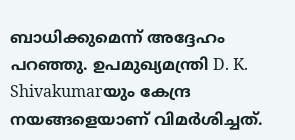ബാധിക്കുമെന്ന് അദ്ദേഹം പറഞ്ഞു. ഉപമുഖ്യമന്ത്രി D. K. Shivakumarയും കേന്ദ്ര നയങ്ങളെയാണ് വിമർശിച്ചത്.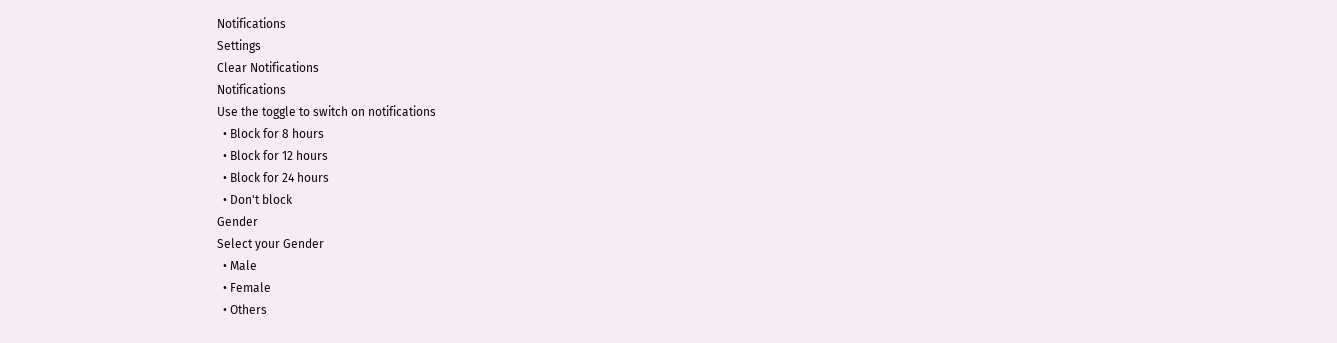Notifications
Settings
Clear Notifications
Notifications
Use the toggle to switch on notifications
  • Block for 8 hours
  • Block for 12 hours
  • Block for 24 hours
  • Don't block
Gender
Select your Gender
  • Male
  • Female
  • Others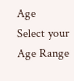Age
Select your Age Range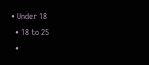• Under 18
  • 18 to 25
  •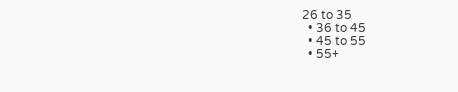26 to 35
  • 36 to 45
  • 45 to 55
  • 55+